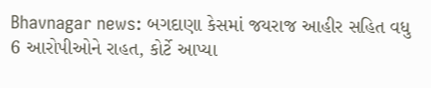Bhavnagar news: બગદાણા કેસમાં જયરાજ આહીર સહિત વધુ 6 આરોપીઓને રાહત, કોર્ટે આપ્યા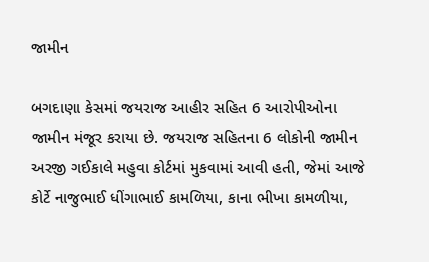જામીન

બગદાણા કેસમાં જયરાજ આહીર સહિત 6 આરોપીઓના જામીન મંજૂર કરાયા છે. જયરાજ સહિતના 6 લોકોની જામીન અરજી ગઈકાલે મહુવા કોર્ટમાં મુકવામાં આવી હતી, જેમાં આજે કોર્ટે નાજુભાઈ ધીંગાભાઈ કામળિયા, કાના ભીખા કામળીયા,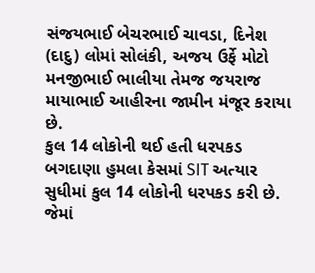સંજયભાઈ બેચરભાઈ ચાવડા, દિનેશ (દાદુ) લોમાં સોલંકી, અજય ઉર્ફે મોટો મનજીભાઈ ભાલીયા તેમજ જયરાજ માયાભાઈ આહીરના જામીન મંજૂર કરાયા છે.
કુલ 14 લોકોની થઈ હતી ધરપકડ
બગદાણા હુમલા કેસમાં SIT અત્યાર સુધીમાં કુલ 14 લોકોની ધરપકડ કરી છે. જેમાં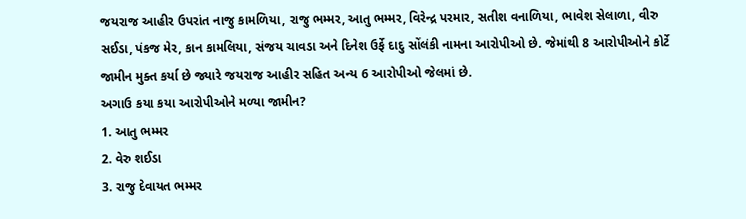જયરાજ આહીર ઉપરાંત નાજુ કામળિયા, રાજુ ભમ્મર, આતુ ભમ્મર, વિરેન્દ્ર પરમાર, સતીશ વનાળિયા, ભાવેશ સેલાળા, વીરુ સઈડા, પંકજ મેર, કાન કામલિયા, સંજય ચાવડા અને દિનેશ ઉર્ફે દાદુ સોંલંકી નામના આરોપીઓ છે. જેમાંથી 8 આરોપીઓને કોર્ટે જામીન મુક્ત કર્યા છે જ્યારે જયરાજ આહીર સહિત અન્ય 6 આરોપીઓ જેલમાં છે.
અગાઉ કયા કયા આરોપીઓને મળ્યા જામીન?
1. આતુ ભમ્મર
2. વેરુ શઈડા
3. રાજુ દેવાયત ભમ્મર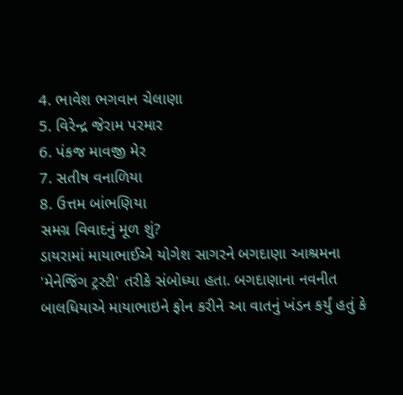4. ભાવેશ ભગવાન ચેલાણા
5. વિરેન્દ્ર જેરામ પરમાર
6. પંકજ માવજી મેર
7. સતીષ વનાળિયા
8. ઉત્તમ બાંભણિયા
સમગ્ર વિવાદનું મૂળ શું?
ડાયરામાં માયાભાઈએ યોગેશ સાગરને બગદાણા આશ્રમના 'મેનેજિંગ ટ્રસ્ટી' તરીકે સંબોધ્યા હતા. બગદાણાના નવનીત બાલધિયાએ માયાભાઇને ફોન કરીને આ વાતનું ખંડન કર્યું હતું કે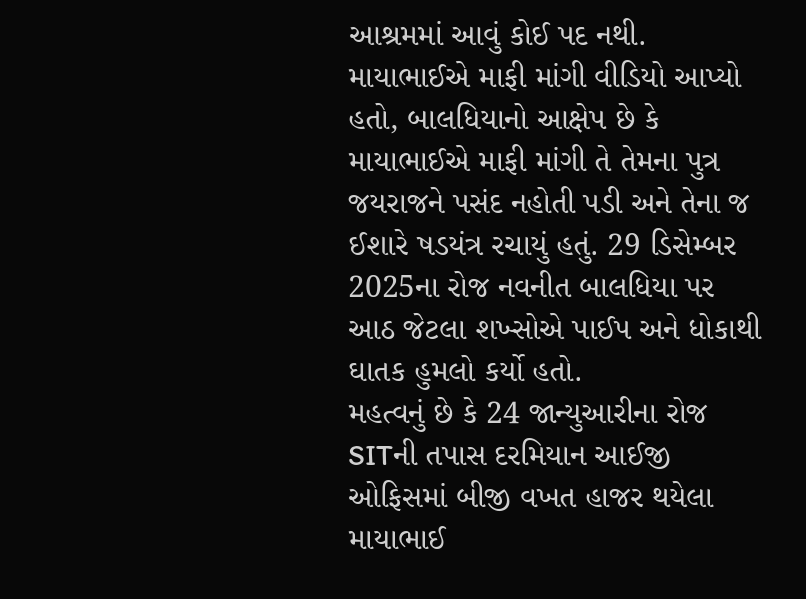આશ્રમમાં આવું કોઈ પદ નથી. માયાભાઈએ માફી માંગી વીડિયો આપ્યો હતો, બાલધિયાનો આક્ષેપ છે કે માયાભાઈએ માફી માંગી તે તેમના પુત્ર જયરાજને પસંદ નહોતી પડી અને તેના જ ઈશારે ષડયંત્ર રચાયું હતું. 29 ડિસેમ્બર 2025ના રોજ નવનીત બાલધિયા પર આઠ જેટલા શખ્સોએ પાઈપ અને ધોકાથી ઘાતક હુમલો કર્યો હતો.
મહત્વનું છે કે 24 જાન્યુઆરીના રોજ SITની તપાસ દરમિયાન આઈજી ઓફિસમાં બીજી વખત હાજર થયેલા માયાભાઈ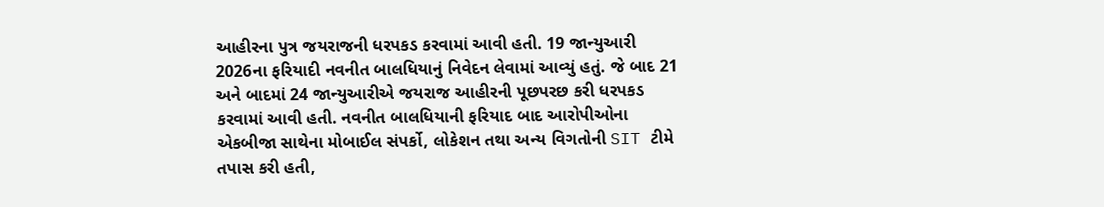આહીરના પુત્ર જયરાજની ધરપકડ કરવામાં આવી હતી. 19 જાન્યુઆરી 2026ના ફરિયાદી નવનીત બાલધિયાનું નિવેદન લેવામાં આવ્યું હતું. જે બાદ 21 અને બાદમાં 24 જાન્યુઆરીએ જયરાજ આહીરની પૂછપરછ કરી ધરપકડ કરવામાં આવી હતી. નવનીત બાલધિયાની ફરિયાદ બાદ આરોપીઓના એકબીજા સાથેના મોબાઈલ સંપર્કો, લોકેશન તથા અન્ય વિગતોની SIT ટીમે તપાસ કરી હતી,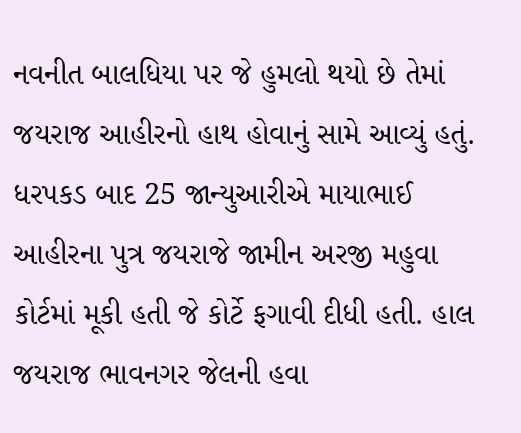નવનીત બાલધિયા પર જે હુમલો થયો છે તેમાં જયરાજ આહીરનો હાથ હોવાનું સામે આવ્યું હતું. ધરપકડ બાદ 25 જાન્યુઆરીએ માયાભાઈ આહીરના પુત્ર જયરાજે જામીન અરજી મહુવા કોર્ટમાં મૂકી હતી જે કોર્ટે ફગાવી દીધી હતી. હાલ જયરાજ ભાવનગર જેલની હવા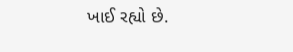ખાઈ રહ્યો છે.